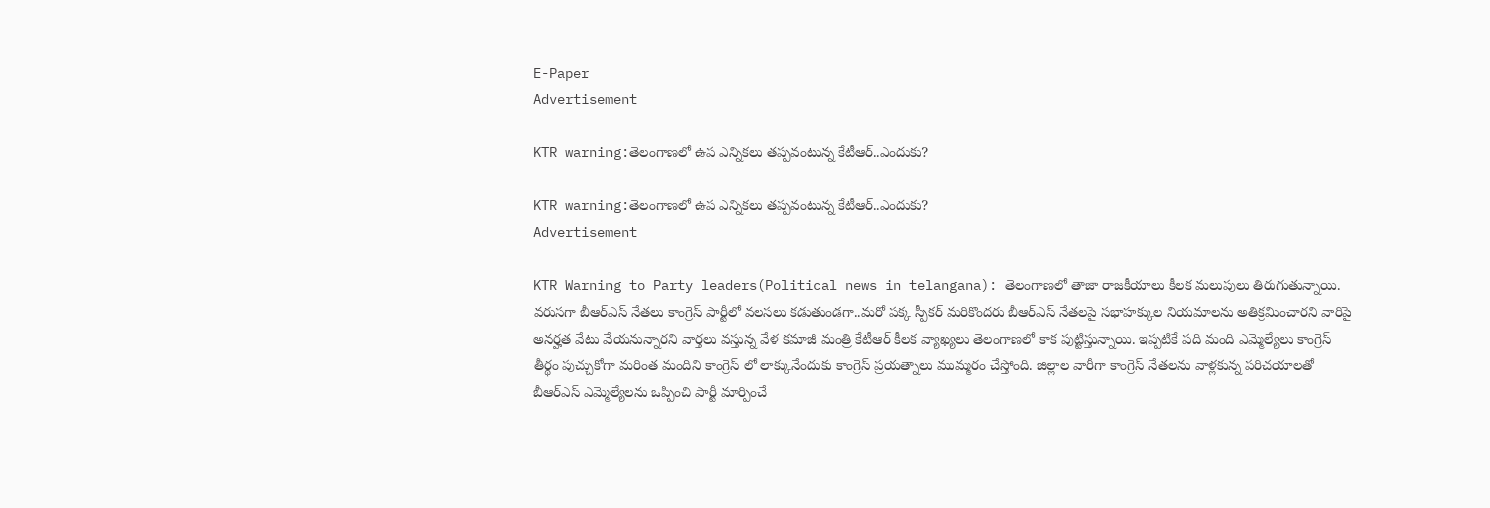E-Paper
Advertisement

KTR warning:తెలంగాణలో ఉప ఎన్నికలు తప్పవంటున్న కేటీఆర్..ఎందుకు?

KTR warning:తెలంగాణలో ఉప ఎన్నికలు తప్పవంటున్న కేటీఆర్..ఎందుకు?
Advertisement

KTR Warning to Party leaders(Political news in telangana): తెలంగాణలో తాజా రాజకీయాలు కీలక మలుపులు తిరుగుతున్నాయి. వరుసగా బీఆర్ఎస్ నేతలు కాంగ్రెస్ పార్టీలో వలసలు కడుతుండగా..మరో పక్క స్పీకర్ మరికొందరు బీఆర్ఎస్ నేతలపై సభాహక్కుల నియమాలను అతిక్రమించారని వారిపై అనర్హత వేటు వేయనున్నారని వార్తలు వస్తున్న వేళ కమాజీ మంత్రి కేటీఆర్ కీలక వ్యాఖ్యలు తెలంగాణలో కాక పుట్టిస్తున్నాయి. ఇప్పటికే పది మంది ఎమ్మెల్యేలు కాంగ్రెస్ తీర్థం పుచ్చుకోగా మరింత మందిని కాంగ్రెస్ లో లాక్కునేందుకు కాంగ్రెస్ ప్రయత్నాలు ముమ్మరం చేస్తోంది. జిల్లాల వారీగా కాంగ్రెస్ నేతలను వాళ్లకున్న పరిచయాలతో బీఆర్ఎస్ ఎమ్మెల్యేలను ఒప్పించి పార్టీ మార్పించే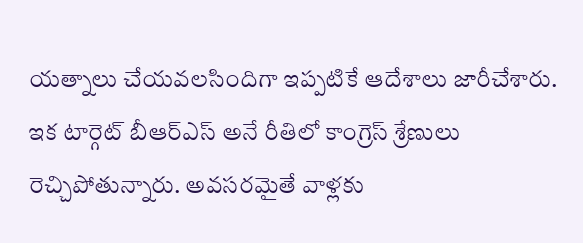యత్నాలు చేయవలసిందిగా ఇప్పటికే ఆదేశాలు జారీచేశారు. ఇక టార్గెట్ బీఆర్ఎస్ అనే రీతిలో కాంగ్రెస్ శ్రేణులు రెచ్చిపోతున్నారు. అవసరమైతే వాళ్లకు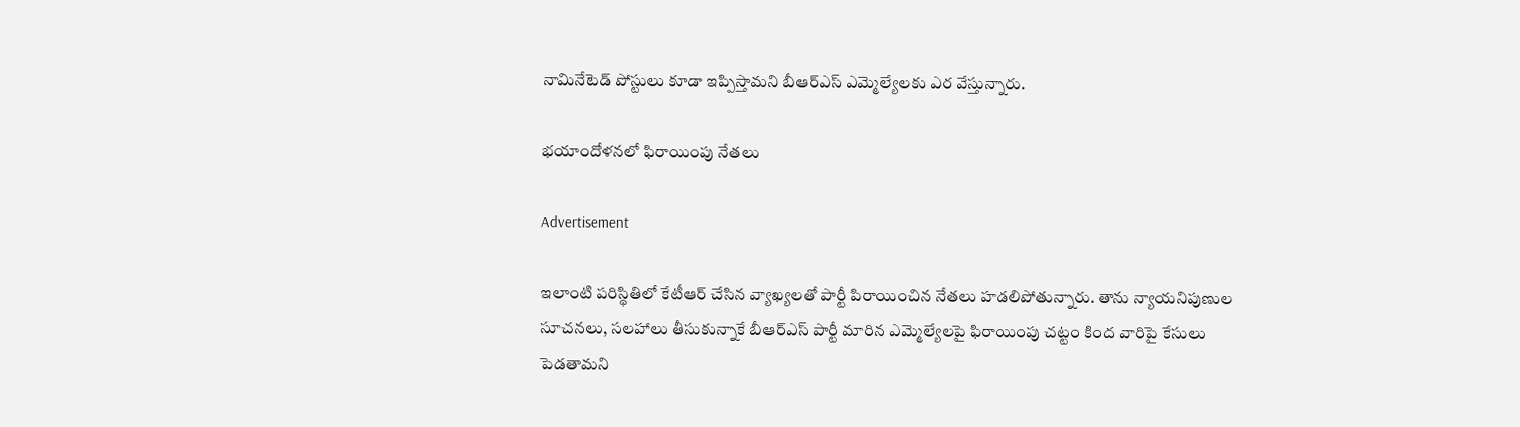నామినేటెడ్ పోస్టులు కూడా ఇప్పిస్తామని బీఆర్ఎస్ ఎమ్మెల్యేలకు ఎర వేస్తున్నారు.

భయాందోళనలో ఫిరాయింపు నేతలు

Advertisement

ఇలాంటి పరిస్థితిలో కేటీఆర్ చేసిన వ్యాఖ్యలతో పార్టీ పిరాయించిన నేతలు హడలిపోతున్నారు. తాను న్యాయనిపుణుల సూచనలు, సలహాలు తీసుకున్నాకే బీఆర్ఎస్ పార్టీ మారిన ఎమ్మెల్యేలపై ఫిరాయింపు చట్టం కింద వారిపై కేసులు పెడతామని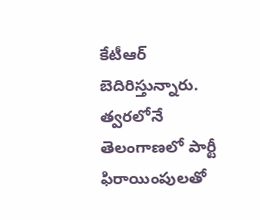కేటీఆర్ బెదిరిస్తున్నారు. త్వరలోనే తెలంగాణలో పార్టీ ఫిరాయింపులతో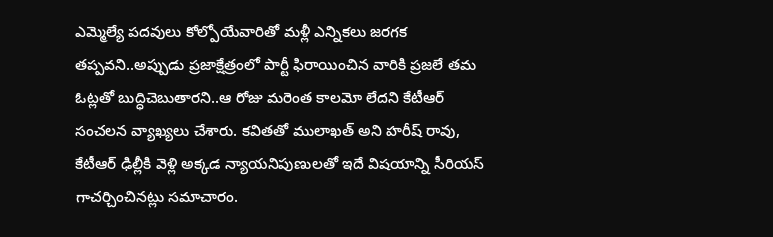ఎమ్మెల్యే పదవులు కోల్పోయేవారితో మళ్లీ ఎన్నికలు జరగక తప్పవని..అప్పుడు ప్రజాక్షేత్రంలో పార్టీ ఫిరాయించిన వారికి ప్రజలే తమ ఓట్లతో బుద్ధిచెబుతారని..ఆ రోజు మరెంత కాలమో లేదని కేటీఆర్ సంచలన వ్యాఖ్యలు చేశారు. కవితతో ములాఖత్ అని హరీష్ రావు, కేటీఆర్ ఢిల్లీకి వెళ్లి అక్కడ న్యాయనిపుణులతో ఇదే విషయాన్ని సీరియస్ గాచర్చించినట్లు సమాచారం.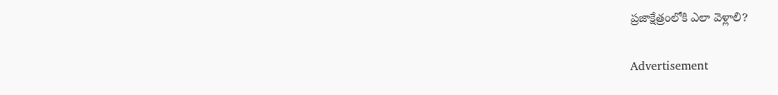ప్రజాక్షేత్రంలోకి ఎలా వెళ్లాలి?

Advertisement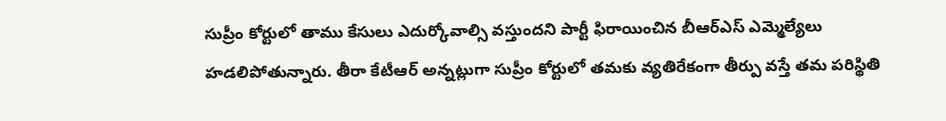సుప్రీం కోర్టులో తాము కేసులు ఎదుర్కోవాల్సి వస్తుందని పార్టీ ఫిరాయించిన బీఆర్ఎస్ ఎమ్మెల్యేలు హడలిపోతున్నారు. తీరా కేటీఆర్ అన్నట్లుగా సుప్రీం కోర్టులో తమకు వ్యతిరేకంగా తీర్పు వస్తే తమ పరిస్థితి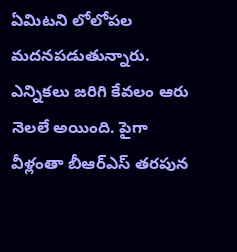ఏమిటని లోలోపల మదనపడుతున్నారు. ఎన్నికలు జరిగి కేవలం ఆరు నెలలే అయింది. పైగా వీళ్లంతా బీఆర్ఎస్ తరపున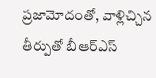ప్రజామోదంతో, వాళ్లిచ్చిన తీర్పుతో బీఆర్ఎస్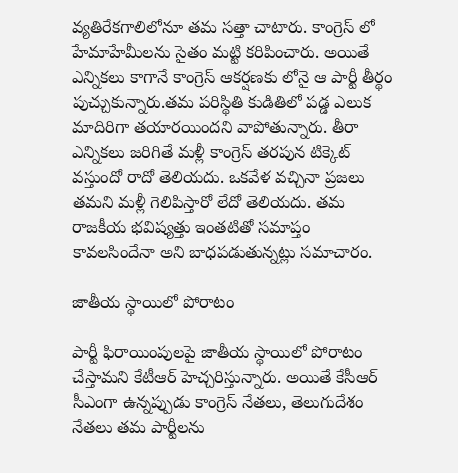వ్యతిరేకగాలిలోనూ తమ సత్తా చాటారు. కాంగ్రెస్ లో హేమాహేమీలను సైతం మట్టి కరిపించారు. అయితే ఎన్నికలు కాగానే కాంగ్రెస్ ఆకర్షణకు లోనై ఆ పార్టీ తీర్థం పుచ్చుకున్నారు.తమ పరిస్థితి కుడితిలో పడ్డ ఎలుక మాదిరిగా తయారయిందని వాపోతున్నారు. తీరా ఎన్నికలు జరిగితే మళ్లీ కాంగ్రెస్ తరపున టిక్కెట్ వస్తుందో రాదో తెలియదు. ఒకవేళ వచ్చినా ప్రజలు తమని మళ్లీ గెలిపిస్తారో లేదో తెలియదు. తమ రాజకీయ భవిష్యత్తు ఇంతటితో సమాప్తం కావలసిందేనా అని బాధపడుతున్నట్లు సమాచారం.

జాతీయ స్థాయిలో పోరాటం

పార్టీ ఫిరాయింపులపై జాతీయ స్థాయిలో పోరాటం చేస్తామని కేటీఆర్ హెచ్చరిస్తున్నారు. అయితే కేసీఆర్ సీఎంగా ఉన్నప్పుడు కాంగ్రెస్ నేతలు, తెలుగుదేశం నేతలు తమ పార్టీలను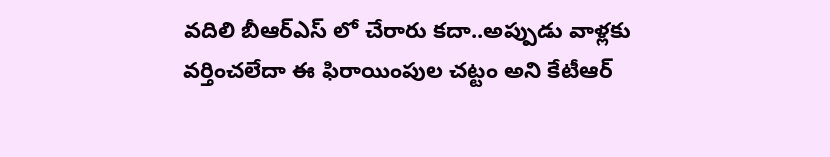వదిలి బీఆర్ఎస్ లో చేరారు కదా..అప్పుడు వాళ్లకు వర్తించలేదా ఈ ఫిరాయింపుల చట్టం అని కేటీఆర్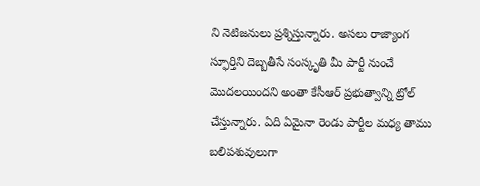ని నెటిజనులు ప్రశ్నిస్తున్నారు. అసలు రాజ్యాంగ స్ఫూర్తిని దెబ్బతీసే సంస్కృతి మీ పార్టీ నుంచే మొదలయిందని అంతా కేసీఆర్ ప్రభుత్వాన్ని ట్రోల్ చేస్తున్నారు. ఏది ఏమైనా రెండు పార్టీల మధ్య తాము బలిపశువులుగా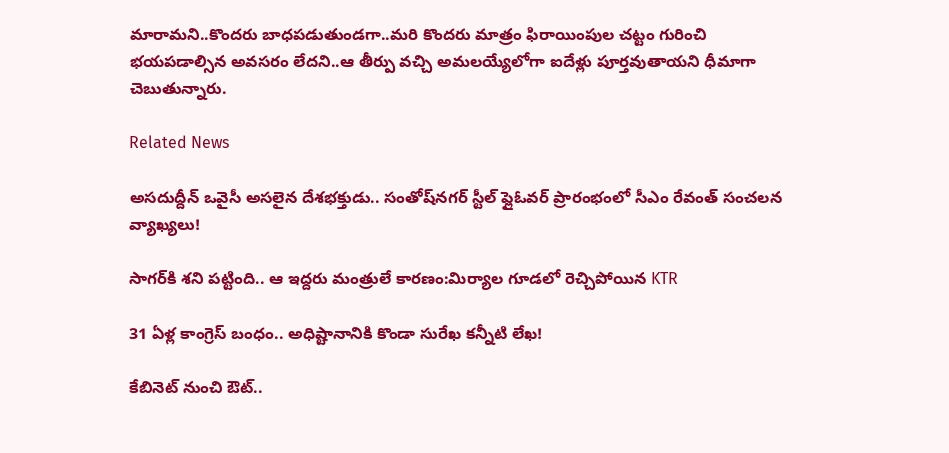మారామని..కొందరు బాధపడుతుండగా..మరి కొందరు మాత్రం ఫిరాయింపుల చట్టం గురించి భయపడాల్సిన అవసరం లేదని..ఆ తీర్పు వచ్చి అమలయ్యేలోగా ఐదేళ్లు పూర్తవుతాయని ధీమాగా చెబుతున్నారు.

Related News

అసదుద్దీన్ ఒవైసీ అసలైన దేశభక్తుడు.. సంతోష్‌నగర్ స్టీల్ ఫ్లైఓవర్ ప్రారంభంలో సీఎం రేవంత్ సంచలన వ్యాఖ్యలు!

సాగర్‌కి శని పట్టింది.. ఆ ఇద్దరు మంత్రులే కారణం:మిర్యాల గూడలో రెచ్చిపోయిన KTR

31 ఏళ్ల కాంగ్రెస్ బంధం.. అధిష్టానానికి కొండా సురేఖ కన్నీటి లేఖ!

కేబినెట్ నుంచి ఔట్..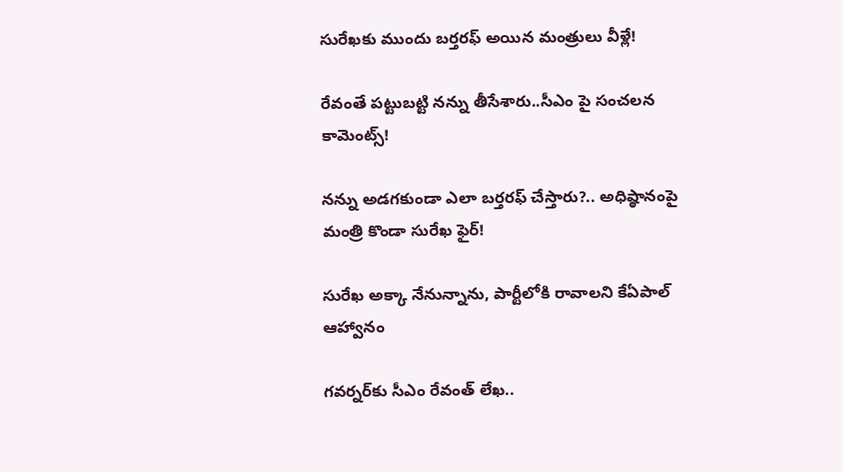సురేఖకు ముందు బర్తరఫ్ అయిన మంత్రులు వీళ్లే!

రేవంతే పట్టుబట్టి నన్ను తీసేశారు..సీఎం పై సంచలన కామెంట్స్!

నన్ను అడగకుండా ఎలా బర్తరఫ్ చేస్తారు?.. అధిష్ఠానంపై మంత్రి కొండా సురేఖ ఫైర్!

సురేఖ అక్కా నేనున్నాను, పార్టీలోకి రావాలని కేఏపాల్ ఆహ్వానం

గవర్నర్‌కు సీఎం రేవంత్ లేఖ..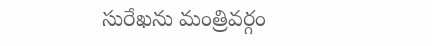సురేఖను మంత్రివర్గం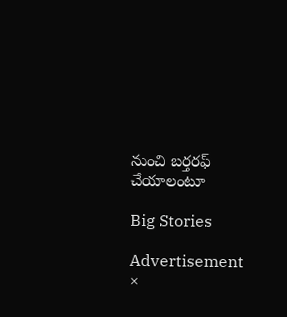నుంచి బర్తరఫ్‌ చేయాలంటూ

Big Stories

Advertisement
×